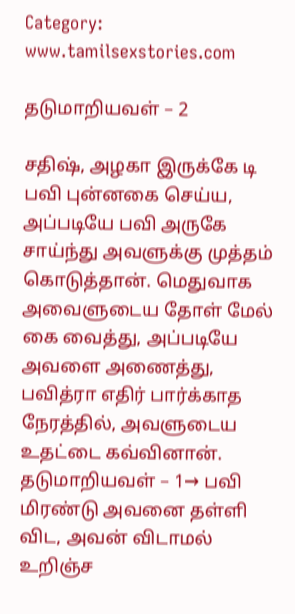Category: www.tamilsexstories.com

தடுமாறியவள் – 2

சதிஷ், அழகா இருக்கே டி பவி புன்னகை செய்ய, அப்படியே பவி அருகே சாய்ந்து அவளுக்கு முத்தம் கொடுத்தான். மெதுவாக அவைளுடைய தோள் மேல் கை வைத்து, அப்படியே அவளை அணைத்து, பவித்ரா எதிர் பார்க்காத நேரத்தில், அவளுடைய உதட்டை கவ்வினான். தடுமாறியவள் – 1→ பவி மிரண்டு அவனை தள்ளி விட, அவன் விடாமல் உறிஞ்ச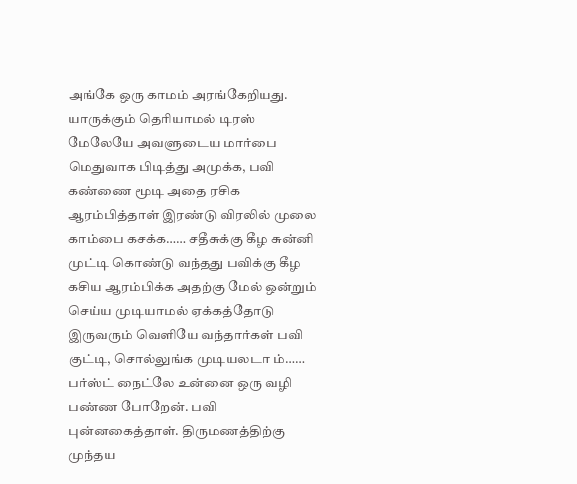அங்கே ஒரு காமம் அரங்கேறியது. யாருக்கும் தெரியாமல் டிரஸ் மேலேயே அவளுடைய மார்பை மெதுவாக பிடித்து அமுக்க, பவி கண்ணை மூடி அதை ரசிக ஆரம்பித்தாள் இரண்டு விரலில் முலை காம்பை கசக்க…… சதீசுக்கு கீழ சுன்னி முட்டி கொண்டு வந்தது பவிக்கு கீழ கசிய ஆரம்பிக்க அதற்கு மேல் ஒன்றும் செய்ய முடியாமல் ஏக்கத்தோடு இருவரும் வெளியே வந்தார்கள் பவி குட்டி, சொல்லுங்க முடியலடா ம்…… பர்ஸ்ட் நைட்லே உன்னை ஒரு வழி பண்ண போறேன். பவி புன்னகைத்தாள். திருமணத்திற்கு முந்தய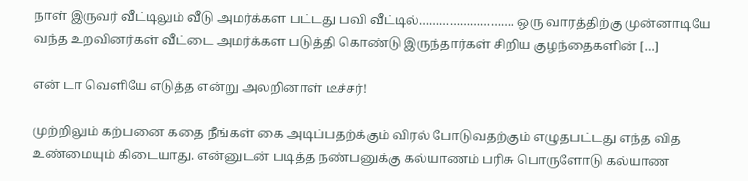நாள் இருவர் வீட்டிலும் வீடு அமர்க்கள பட்டது பவி வீட்டில்………………………. ஒரு வாரத்திற்கு முன்னாடியே வந்த உறவினர்கள் வீட்டை அமர்க்கள படுத்தி கொண்டு இருந்தார்கள் சிறிய குழந்தைகளின் […]

என் டா வெளியே எடுத்த என்று அலறினாள் டீச்சர்!

முற்றிலும் கற்பனை கதை நீங்கள் கை அடிப்பதற்க்கும் விரல் போடுவதற்கும் எழுதபட்டது எந்த வித உண்மையும் கிடையாது. என்னுடன் படித்த நண்பனுக்கு கல்யாணம் பரிசு பொருளோடு கல்யாண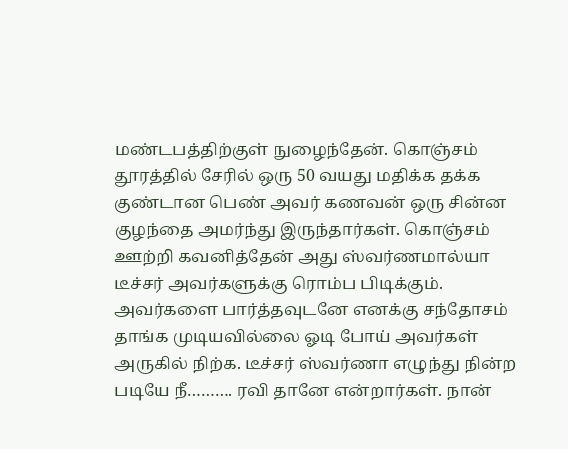மண்டபத்திற்குள் நுழைந்தேன். கொஞ்சம் தூரத்தில் சேரில் ஒரு 50 வயது மதிக்க தக்க குண்டான பெண் அவர் கணவன் ஒரு சின்ன குழந்தை அமர்ந்து இருந்தார்கள். கொஞ்சம் ஊற்றி கவனித்தேன் அது ஸ்வர்ணமால்யா டீச்சர் அவர்களுக்கு ரொம்ப பிடிக்கும். அவர்களை பார்த்தவுடனே எனக்கு சந்தோசம் தாங்க முடியவில்லை ஓடி போய் அவர்கள் அருகில் நிற்க. டீச்சர் ஸ்வர்ணா எழுந்து நின்ற படியே நீ………. ரவி தானே என்றார்கள். நான்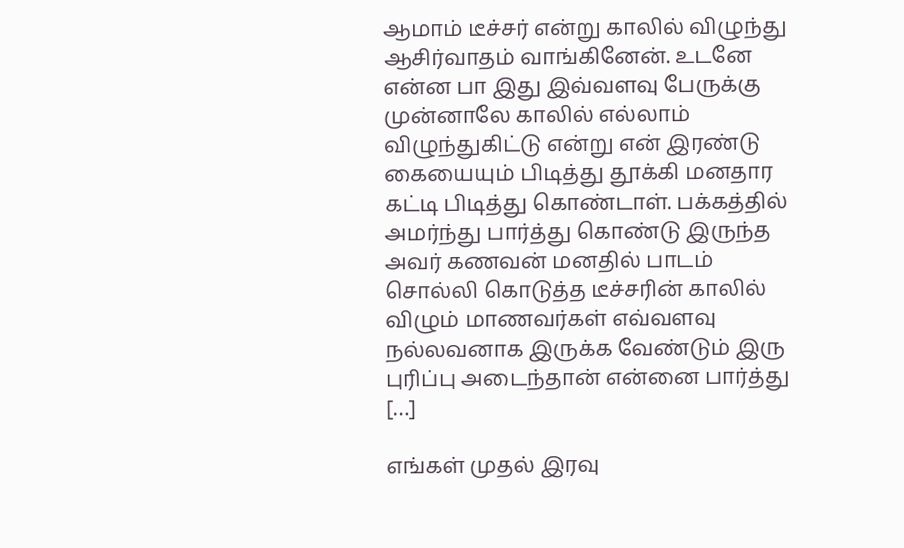ஆமாம் டீச்சர் என்று காலில் விழுந்து ஆசிர்வாதம் வாங்கினேன். உடனே என்ன பா இது இவ்வளவு பேருக்கு முன்னாலே காலில் எல்லாம் விழுந்துகிட்டு என்று என் இரண்டு கையையும் பிடித்து தூக்கி மனதார கட்டி பிடித்து கொண்டாள். பக்கத்தில் அமர்ந்து பார்த்து கொண்டு இருந்த அவர் கணவன் மனதில் பாடம் சொல்லி கொடுத்த டீச்சரின் காலில் விழும் மாணவர்கள் எவ்வளவு நல்லவனாக இருக்க வேண்டும் இரு புரிப்பு அடைந்தான் என்னை பார்த்து […]

எங்கள் முதல் இரவு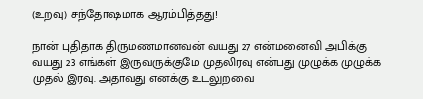(உறவு) சந்தோஷமாக ஆரம்பித்தது!

நான் புதிதாக திருமணமானவன் வயது 27 என்மனைவி அபிக்கு வயது 23 எங்கள் இருவருக்குமே முதலிரவு என்பது முழுக்க முழுக்க முதல் இரவு. அதாவது எனக்கு உடலுறவை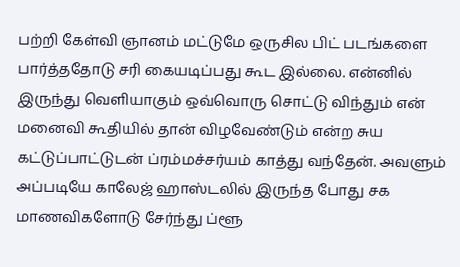பற்றி கேள்வி ஞானம் மட்டுமே ஒருசில பிட் படங்களை பார்த்ததோடு சரி கையடிப்பது கூட இல்லை. என்னில் இருந்து வெளியாகும் ஒவ்வொரு சொட்டு விந்தும் என் மனைவி கூதியில் தான் விழவேண்டும் என்ற சுய கட்டுப்பாட்டுடன் ப்ரம்மச்சர்யம் காத்து வந்தேன். அவளும் அப்படியே காலேஜ் ஹாஸ்டலில் இருந்த போது சக மாணவிகளோடு சேர்ந்து ப்ளூ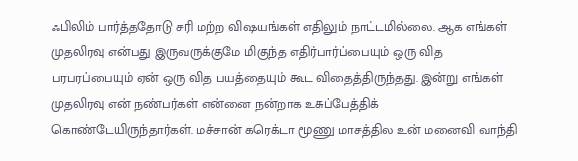ஃபிலிம் பார்த்ததோடு சரி மற்ற விஷயங்கள் எதிலும் நாட்டமில்லை. ஆக எங்கள் முதலிரவு என்பது இருவருக்குமே மிகுந்த எதிர்பார்ப்பையும் ஒரு வித பரபரப்பையும் ஏன் ஒரு வித பயத்தையும் கூட விதைத்திருந்தது. இன்று எங்கள் முதலிரவு என் நண்பர்கள் என்னை நன்றாக உசுப்பேத்திக் கொண்டேயிருந்தார்கள். மச்சான் கரெக்டா மூணு மாசத்தில உன் மனைவி வாந்தி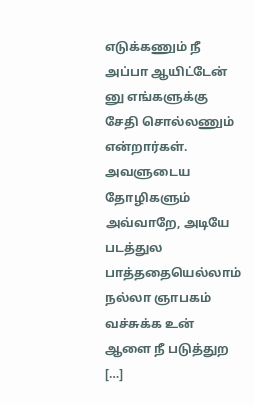எடுக்கணும் நீ அப்பா ஆயிட்டேன் னு எங்களுக்கு சேதி சொல்லணும் என்றார்கள். அவளுடைய தோழிகளும் அவ்வாறே, அடியே படத்துல பாத்ததையெல்லாம் நல்லா ஞாபகம் வச்சுக்க உன் ஆளை நீ படுத்துற […]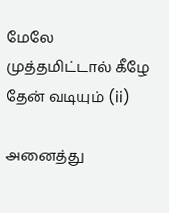மேலே முத்தமிட்டால் கீழே தேன் வடியும் (ii)

அனைத்து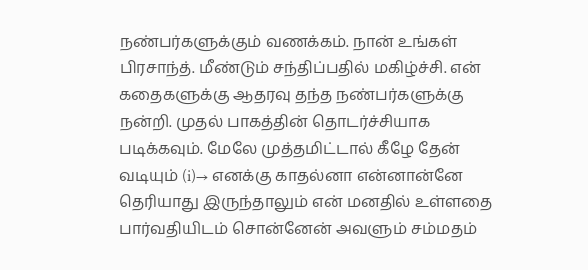நண்பர்களுக்கும் வணக்கம். நான் உங்கள் பிரசாந்த். மீண்டும் சந்திப்பதில் மகிழ்ச்சி. என் கதைகளுக்கு ஆதரவு தந்த நண்பர்களுக்கு நன்றி. முதல் பாகத்தின் தொடர்ச்சியாக படிக்கவும். மேலே முத்தமிட்டால் கீழே தேன் வடியும் (i)→ எனக்கு காதல்னா என்னான்னே தெரியாது இருந்தாலும் என் மனதில் உள்ளதை பார்வதியிடம் சொன்னேன் அவளும் சம்மதம்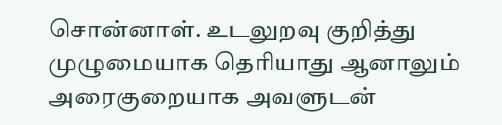சொன்னாள். உடலுறவு குறித்து முழுமையாக தெரியாது ஆனாலும் அரைகுறையாக அவளுடன்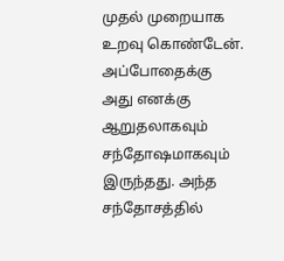முதல் முறையாக உறவு கொண்டேன். அப்போதைக்கு அது எனக்கு ஆறுதலாகவும் சந்தோஷமாகவும் இருந்தது. அந்த சந்தோசத்தில்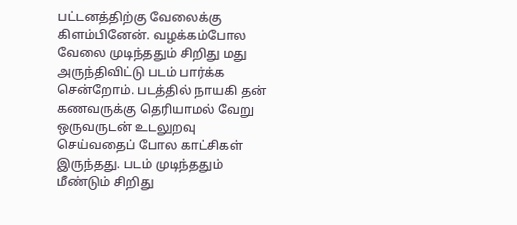பட்டனத்திற்கு வேலைக்கு கிளம்பினேன். வழக்கம்போல வேலை முடிந்ததும் சிறிது மது அருந்திவிட்டு படம் பார்க்க சென்றோம். படத்தில் நாயகி தன் கணவருக்கு தெரியாமல் வேறு ஒருவருடன் உடலுறவு செய்வதைப் போல காட்சிகள் இருந்தது. படம் முடிந்ததும் மீண்டும் சிறிது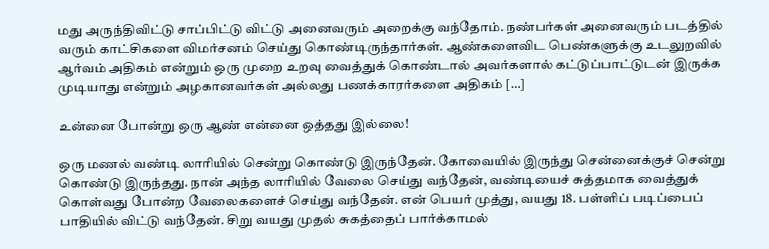மது அருந்திவிட்டு சாப்பிட்டு விட்டு அனைவரும் அறைக்கு வந்தோம். நண்பர்கள் அனைவரும் படத்தில் வரும் காட்சிகளை விமர்சனம் செய்து கொண்டிருந்தார்கள். ஆண்களைவிட பெண்களுக்கு உடலுறவில் ஆர்வம் அதிகம் என்றும் ஒரு முறை உறவு வைத்துக் கொண்டால் அவர்களால் கட்டுப்பாட்டுடன் இருக்க முடியாது என்றும் அழகானவர்கள் அல்லது பணக்காரர்களை அதிகம் […]

உன்னை போன்று ஒரு ஆண் என்னை ஒத்தது இல்லை!

ஒரு மணல் வண்டி லாரியில் சென்று கொண்டு இருந்தேன். கோவையில் இருந்து சென்னைக்குச் சென்று கொண்டு இருந்தது. நான் அந்த லாரியில் வேலை செய்து வந்தேன், வண்டியைச் சுத்தமாக வைத்துக் கொள்வது போன்ற வேலைகளைச் செய்து வந்தேன். என் பெயர் முத்து, வயது 18. பள்ளிப் படிப்பைப் பாதியில் விட்டு வந்தேன். சிறு வயது முதல் சுகத்தைப் பார்க்காமல்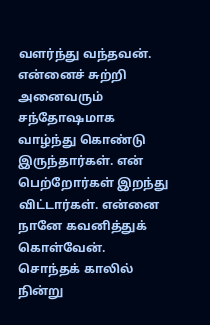வளர்ந்து வந்தவன். என்னைச் சுற்றி அனைவரும் சந்தோஷமாக வாழ்ந்து கொண்டு இருந்தார்கள். என் பெற்றோர்கள் இறந்து விட்டார்கள். என்னை நானே கவனித்துக் கொள்வேன். சொந்தக் காலில் நின்று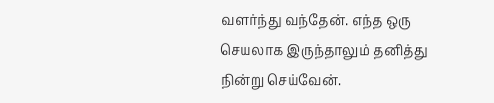வளர்ந்து வந்தேன். எந்த ஒரு செயலாக இருந்தாலும் தனித்து நின்று செய்வேன்.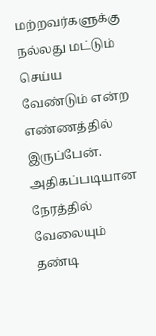மற்றவர்களுக்கு நல்லது மட்டும் செய்ய வேண்டும் என்ற எண்ணத்தில் இருப்பேன். அதிகப்படியான நேரத்தில் வேலையும் தண்டி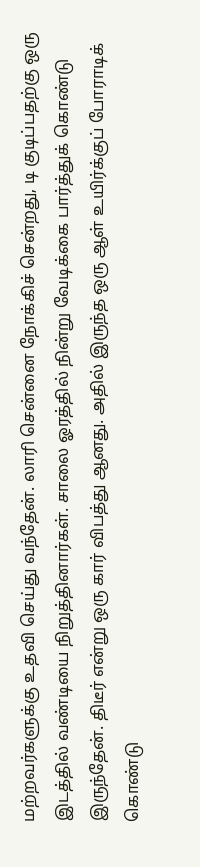மற்றவர்களுக்கு உதவி செய்து வந்தேன். லாரி சென்னை நோக்கிச் சென்றது, டி குடிப்பதற்கு ஒரு இடத்தில் வண்டியை நிறுத்தினார்கள். சாலை ஓரத்தில் நின்று வேடிக்கை பார்த்துக் கொண்டு இருந்தேன். திடீர் என்று ஒரு கார் விபத்து ஆனது. அதில் இருந்த ஒரு ஆள் உயிர்க்குப் போராடிக் கொண்டு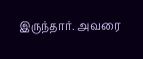இருந்தார். அவரை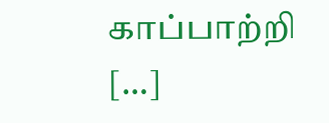காப்பாற்றி […]